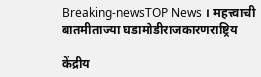Breaking-newsTOP News । महत्त्वाची बातमीताज्या घडामोडीराजकारणराष्ट्रिय

केंद्रीय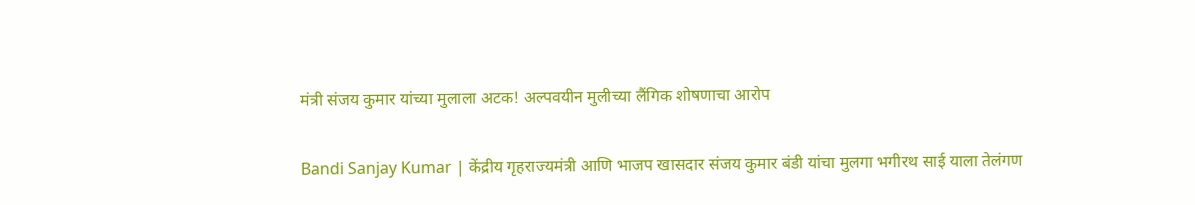मंत्री संजय कुमार यांच्या मुलाला अटक! अल्पवयीन मुलीच्या लैंगिक शोषणाचा आरोप

Bandi Sanjay Kumar | केंद्रीय गृहराज्यमंत्री आणि भाजप खासदार संजय कुमार बंडी यांचा मुलगा भगीरथ साई याला तेलंगण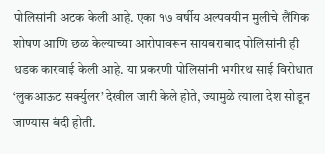पोलिसांनी अटक केली आहे. एका १७ वर्षीय अल्पवयीन मुलीचे लैंगिक शोषण आणि छळ केल्याच्या आरोपावरून सायबराबाद पोलिसांनी ही धडक कारवाई केली आहे. या प्रकरणी पोलिसांनी भगीरथ साई विरोधात ‘लुकआऊट सर्क्युलर’ देखील जारी केले होते, ज्यामुळे त्याला देश सोडून जाण्यास बंदी होती.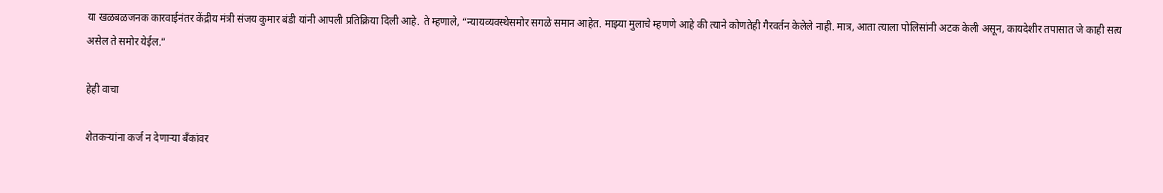या खळबळजनक कारवाईनंतर केंद्रीय मंत्री संजय कुमार बंडी यांनी आपली प्रतिक्रिया दिली आहे. ते म्हणाले, “न्यायव्यवस्थेसमोर सगळे समान आहेत. माझ्या मुलाचे म्हणणे आहे की त्याने कोणतेही गैरवर्तन केलेले नाही. मात्र, आता त्याला पोलिसांनी अटक केली असून, कायदेशीर तपासात जे काही सत्य असेल ते समोर येईल.”

हेही वाचा

शेतकऱ्यांना कर्ज न देणाऱ्या बँकांवर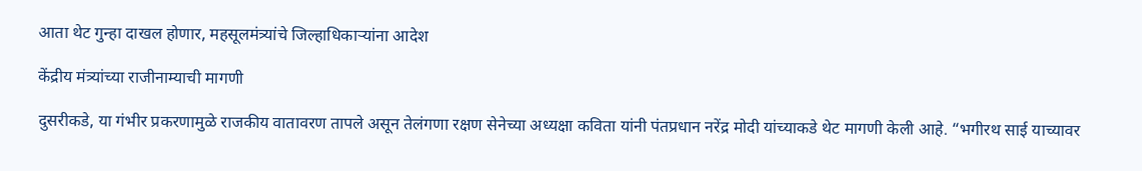आता थेट गुन्हा दाखल होणार, महसूलमंत्र्यांचे जिल्हाधिकाऱ्यांना आदेश

केंद्रीय मंत्र्यांच्या राजीनाम्याची मागणी

दुसरीकडे, या गंभीर प्रकरणामुळे राजकीय वातावरण तापले असून तेलंगणा रक्षण सेनेच्या अध्यक्षा कविता यांनी पंतप्रधान नरेंद्र मोदी यांच्याकडे थेट मागणी केली आहे. “भगीरथ साई याच्यावर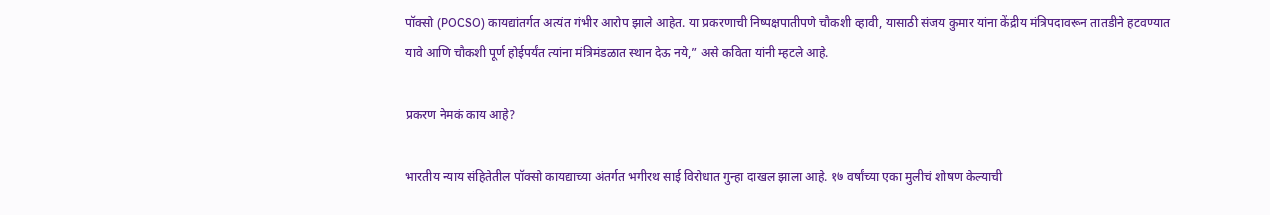पॉक्सो (POCSO) कायद्यांतर्गत अत्यंत गंभीर आरोप झाले आहेत. या प्रकरणाची निष्पक्षपातीपणे चौकशी व्हावी, यासाठी संजय कुमार यांना केंद्रीय मंत्रिपदावरून तातडीने हटवण्यात यावे आणि चौकशी पूर्ण होईपर्यंत त्यांना मंत्रिमंडळात स्थान देऊ नये,” असे कविता यांनी म्हटले आहे.

प्रकरण नेमकं काय आहे?

भारतीय न्याय संहितेतील पॉक्सो कायद्याच्या अंतर्गत भगीरथ साई विरोधात गुन्हा दाखल झाला आहे. १७ वर्षांच्या एका मुलीचं शोषण केल्याची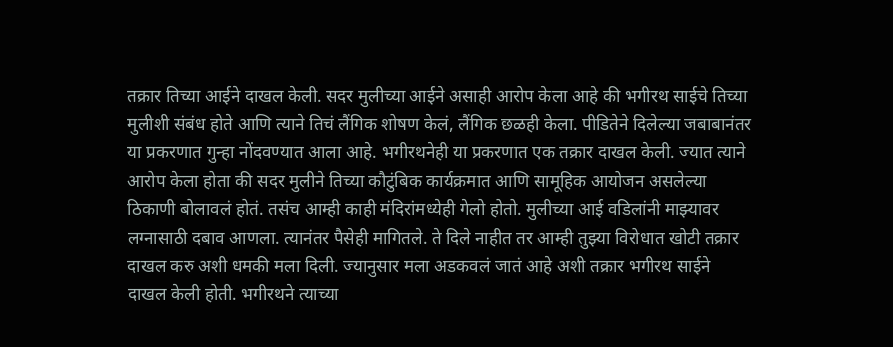तक्रार तिच्या आईने दाखल केली. सदर मुलीच्या आईने असाही आरोप केला आहे की भगीरथ साईचे तिच्या मुलीशी संबंध होते आणि त्याने तिचं लैंगिक शोषण केलं, लैंगिक छळही केला. पीडितेने दिलेल्या जबाबानंतर या प्रकरणात गुन्हा नोंदवण्यात आला आहे. भगीरथनेही या प्रकरणात एक तक्रार दाखल केली. ज्यात त्याने आरोप केला होता की सदर मुलीने तिच्या कौटुंबिक कार्यक्रमात आणि सामूहिक आयोजन असलेल्या ठिकाणी बोलावलं होतं. तसंच आम्ही काही मंदिरांमध्येही गेलो होतो. मुलीच्या आई वडिलांनी माझ्यावर लग्नासाठी दबाव आणला. त्यानंतर पैसेही मागितले. ते दिले नाहीत तर आम्ही तुझ्या विरोधात खोटी तक्रार दाखल करु अशी धमकी मला दिली. ज्यानुसार मला अडकवलं जातं आहे अशी तक्रार भगीरथ साईने दाखल केली होती. भगीरथने त्याच्या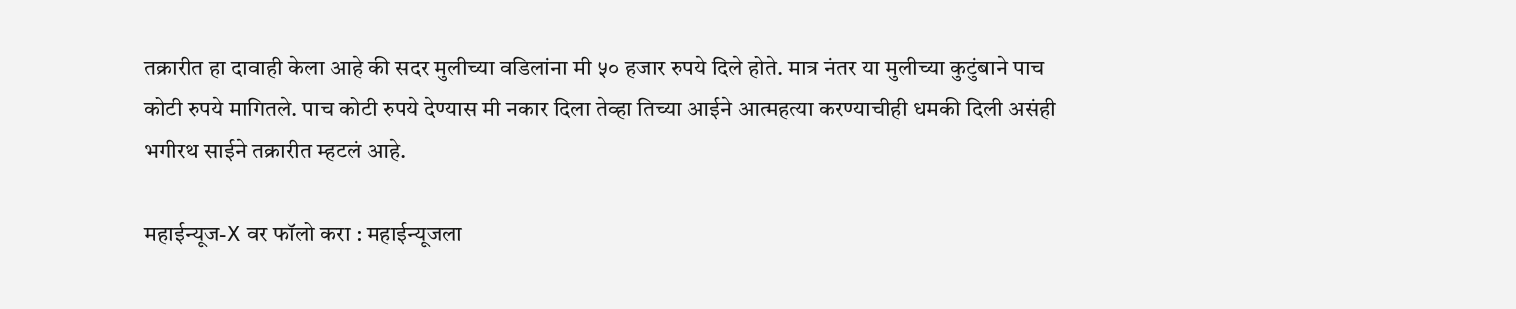तक्रारीत हा दावाही केला आहे की सदर मुलीच्या वडिलांना मी ५० हजार रुपये दिले होते. मात्र नंतर या मुलीच्या कुटुंबाने पाच कोटी रुपये मागितले. पाच कोटी रुपये देण्यास मी नकार दिला तेव्हा तिच्या आईने आत्महत्या करण्याचीही धमकी दिली असंही भगीरथ साईने तक्रारीत म्हटलं आहे.

महाईन्यूज-X वर फॉलो करा : महाईन्यूजला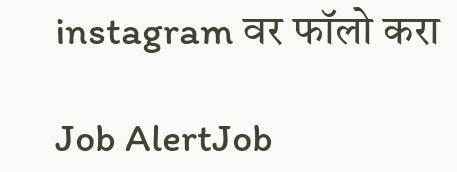instagram वर फॉलो करा

Job AlertJob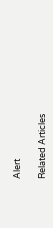Alert

Related Articles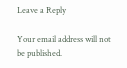Leave a Reply

Your email address will not be published.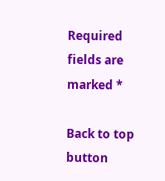Required fields are marked *

Back to top button